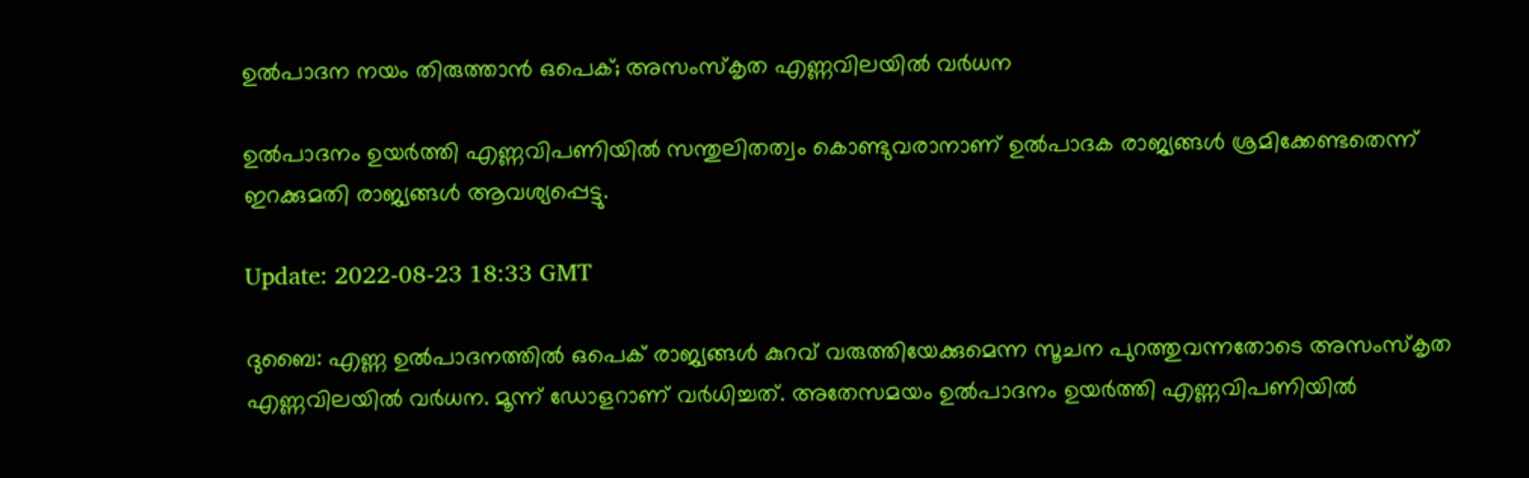ഉൽപാദന നയം തിരുത്താൻ ഒപെക്; അസംസ്കൃത എണ്ണവിലയിൽ വർധന

ഉൽപാദനം ഉയർത്തി എണ്ണവിപണിയിൽ സന്തുലിതത്വം കൊണ്ടുവരാനാണ് ഉൽപാദക രാജ്യങ്ങൾ ശ്രമിക്കേണ്ടതെന്ന് ഇറക്കുമതി രാജ്യങ്ങൾ ആവശ്യപ്പെട്ടു.

Update: 2022-08-23 18:33 GMT

ദുബൈ: എണ്ണ ഉൽപാദനത്തിൽ ഒപെക് രാജ്യങ്ങൾ കുറവ് വരുത്തിയേക്കുമെന്ന സൂചന പുറത്തുവന്നതോടെ അസംസ്കൃത എണ്ണവിലയിൽ വർധന. മൂന്ന് ഡോളറാണ് വർധിച്ചത്. അതേസമയം ഉൽപാദനം ഉയർത്തി എണ്ണവിപണിയിൽ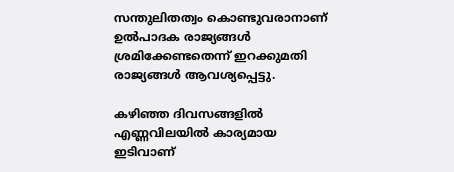സന്തുലിതത്വം കൊണ്ടുവരാനാണ് ഉൽപാദക രാജ്യങ്ങൾ ശ്രമിക്കേണ്ടതെന്ന് ഇറക്കുമതി രാജ്യങ്ങൾ ആവശ്യപ്പെട്ടു.

കഴിഞ്ഞ ദിവസങ്ങളിൽ എണ്ണവിലയിൽ കാര്യമായ ഇടിവാണ്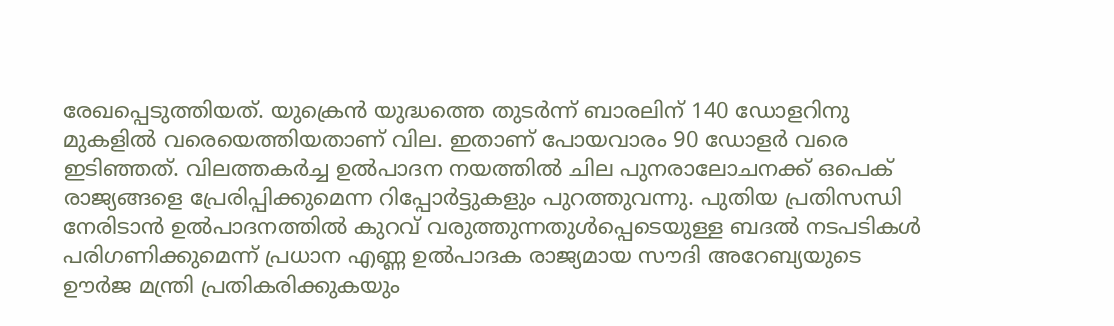രേഖപ്പെടുത്തിയത്. യുക്രെൻ യുദ്ധത്തെ തുടർന്ന് ബാരലിന് 140 ഡോളറിനു മുകളിൽ വരെയെത്തിയതാണ് വില. ഇതാണ് പോയവാരം 90 ഡോളർ വരെ ഇടിഞ്ഞത്. വിലത്തകർച്ച ഉൽപാദന നയത്തിൽ ചില പുനരാലോചനക്ക് ഒപെക് രാജ്യങ്ങളെ പ്രേരിപ്പിക്കുമെന്ന റിപ്പോർട്ടുകളും പുറത്തുവന്നു. പുതിയ പ്രതിസന്ധി നേരിടാൻ ഉൽപാദനത്തിൽ കുറവ് വരുത്തുന്നതുൾപ്പെടെയുള്ള ബദൽ നടപടികൾ പരിഗണിക്കുമെന്ന് പ്രധാന എണ്ണ ഉൽപാദക രാജ്യമായ സൗദി അറേബ്യയുടെ ഊർജ മന്ത്രി പ്രതികരിക്കുകയും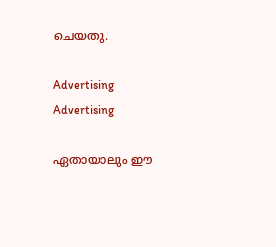ചെയതു.

Advertising
Advertising

ഏതായാലും ഈ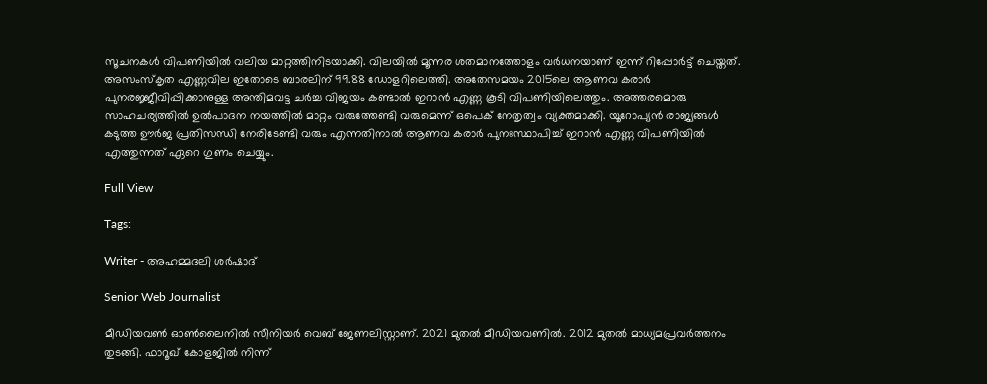സൂചനകൾ വിപണിയിൽ വലിയ മാറ്റത്തിനിടയാക്കി. വിലയിൽ മൂന്നര ശതമാനത്തോളം വർധനയാണ് ഇന്ന് റിപ്പോർട്ട് ചെയ്തത്. അസംസ്കൃത എണ്ണവില ഇതോടെ ബാരലിന് 99.88 ഡോളറിലെത്തി. അതേസമയം 2015ലെ ആണവ കരാർ പുനരജ്ജീവിപ്പിക്കാനുള്ള അന്തിമവട്ട ചർച്ച വിജയം കണ്ടാൽ ഇറാൻ എണ്ണ കൂടി വിപണിയിലെത്തും. അത്തരമൊരു സാഹചര്യത്തിൽ ഉൽപാദന നയത്തിൽ മാറ്റം വരുത്തേണ്ടി വരുമെന്ന് ഒപെക് നേതൃത്വം വ്യക്തമാക്കി. യൂറോപ്യൻ രാജ്യങ്ങൾ കടുത്ത ഊർജ പ്രതിസന്ധി നേരിടേണ്ടി വരും എന്നതിനാൽ ആണവ കരാർ പുനഃസ്ഥാപിച്ച്‌ ഇറാൻ എണ്ണ വിപണിയിൽ എത്തുന്നത് ഏറെ ഗുണം ചെയ്യും.

Full View

Tags:

Writer - അഹമ്മദലി ശര്‍ഷാദ്

Senior Web Journalist

മീഡിയവൺ ഓൺലൈനിൽ സീനിയർ വെബ് ജേണലിസ്റ്റാണ്. 2021 മുതൽ മീഡിയവണിൽ. 2012 മുതൽ മാധ്യമപ്രവർത്തനം തുടങ്ങി. ഫാറൂഖ് കോളജിൽ നിന്ന്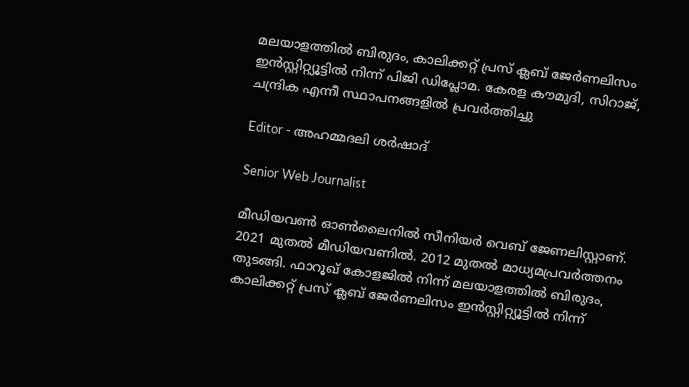മലയാളത്തിൽ ബിരുദം, കാലിക്കറ്റ് പ്രസ് ക്ലബ് ജേർണലിസം ഇൻസ്റ്റിറ്റ്യൂട്ടിൽ നിന്ന് പിജി ഡിപ്ലോമ. കേരള കൗമുദി, സിറാജ്, ചന്ദ്രിക എന്നീ സ്ഥാപനങ്ങളിൽ പ്രവർത്തിച്ചു

Editor - അഹമ്മദലി ശര്‍ഷാദ്

Senior Web Journalist

മീഡിയവൺ ഓൺലൈനിൽ സീനിയർ വെബ് ജേണലിസ്റ്റാണ്. 2021 മുതൽ മീഡിയവണിൽ. 2012 മുതൽ മാധ്യമപ്രവർത്തനം തുടങ്ങി. ഫാറൂഖ് കോളജിൽ നിന്ന് മലയാളത്തിൽ ബിരുദം, കാലിക്കറ്റ് പ്രസ് ക്ലബ് ജേർണലിസം ഇൻസ്റ്റിറ്റ്യൂട്ടിൽ നിന്ന്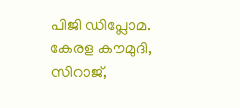പിജി ഡിപ്ലോമ. കേരള കൗമുദി, സിറാജ്,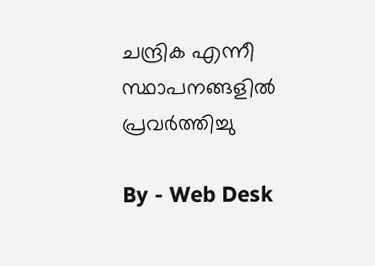ചന്ദ്രിക എന്നീ സ്ഥാപനങ്ങളിൽ പ്രവർത്തിച്ചു

By - Web Desk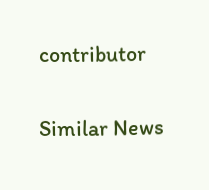contributor

Similar News